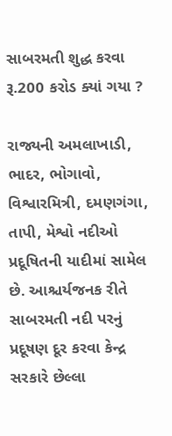સાબરમતી શુદ્ધ કરવા રૂ.200 કરોડ ક્યાં ગયા ?

રાજ્યની અમલાખાડી, ભાદર, ભોગાવો, વિશ્વારમિત્રી, દમણગંગા, તાપી, મેશ્વો નદીઓ પ્રદૂષિતની યાદીમાં સામેલ છે. આશ્ચર્યજનક રીતે સાબરમતી નદી પરનું પ્રદૂષણ દૂર કરવા કેન્દ્ર સરકારે છેલ્લા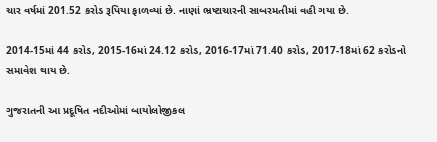ચાર વર્ષમાં 201.52 કરોડ રૂપિયા ફાળવ્યાં છે. નાણાં ભ્રષ્ટાચારની સાબરમતીમાં વહી ગયા છે.

2014-15માં 44 કરોડ, 2015-16માં 24.12 કરોડ, 2016-17માં 71.40 કરોડ, 2017-18માં 62 કરોડનો સમાવેશ થાય છે.

ગુજરાતની આ પ્રદૂષિત નદીઓમાં બાયોલોજીકલ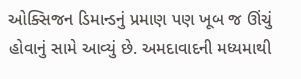ઓક્સિજન ડિમાન્ડનું પ્રમાણ પણ ખૂબ જ ઊંચું હોવાનું સામે આવ્યું છે. અમદાવાદની મધ્યમાથી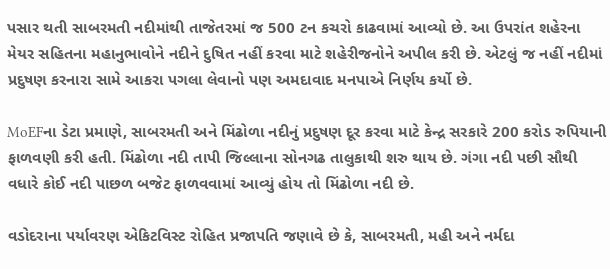પસાર થતી સાબરમતી નદીમાંથી તાજેતરમાં જ 500 ટન કચરો કાઢવામાં આવ્યો છે. આ ઉપરાંત શહેરના મેયર સહિતના મહાનુભાવોને નદીને દુષિત નહીં કરવા માટે શહેરીજનોને અપીલ કરી છે. એટલું જ નહીં નદીમાં પ્રદુષણ કરનારા સામે આકરા પગલા લેવાનો પણ અમદાવાદ મનપાએ નિર્ણય કર્યો છે.

MoEFના ડેટા પ્રમાણે, સાબરમતી અને મિંઢોળા નદીનું પ્રદુષણ દૂર કરવા માટે કેન્દ્ર સરકારે 200 કરોડ રુપિયાની ફાળવણી કરી હતી. મિંઢોળા નદી તાપી જિલ્લાના સોનગઢ તાલુકાથી શરુ થાય છે. ગંગા નદી પછી સૌથી વધારે કોઈ નદી પાછળ બજેટ ફાળવવામાં આવ્યું હોય તો મિંઢોળા નદી છે.

વડોદરાના પર્યાવરણ એકિટવિસ્ટ રોહિત પ્રજાપતિ જણાવે છે કે, સાબરમતી, મહી અને નર્મદા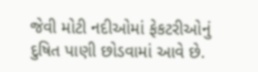જેવી મોટી નદીઓમાં ફેકટરીઓનું દુષિત પાણી છોડવામાં આવે છે.